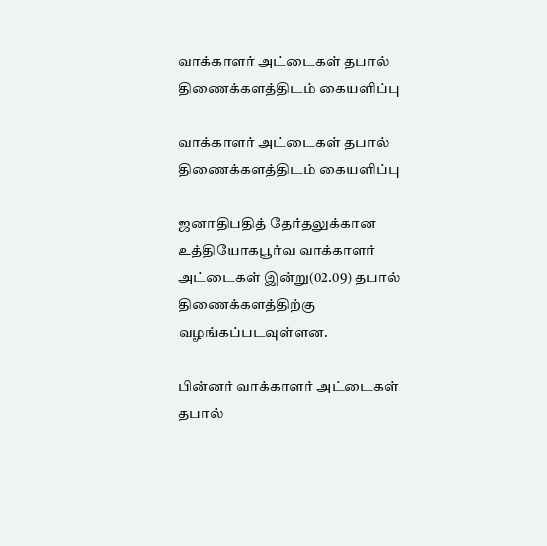வாக்காளர் அட்டைகள் தபால் திணைக்களத்திடம் கையளிப்பு

வாக்காளர் அட்டைகள் தபால் திணைக்களத்திடம் கையளிப்பு

ஜனாதிபதித் தேர்தலுக்கான உத்தியோகபூர்வ வாக்காளர் அட்டைகள் இன்று(02.09) தபால் திணைக்களத்திற்கு வழங்கப்படவுள்ளன.

பின்னர் வாக்காளர் அட்டைகள் தபால்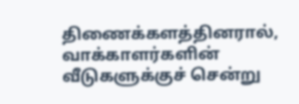திணைக்களத்தினரால், வாக்காளர்களின் வீடுகளுக்குச் சென்று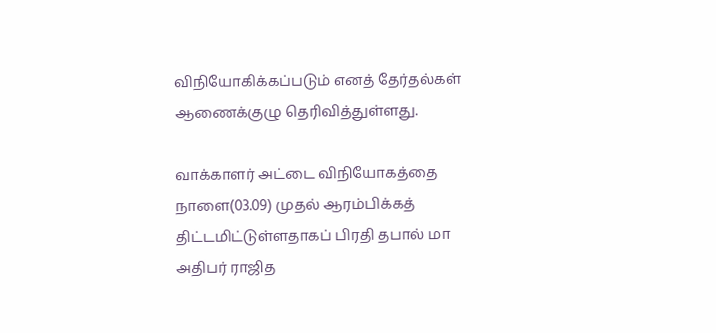விநியோகிக்கப்படும் எனத் தேர்தல்கள் ஆணைக்குழு தெரிவித்துள்ளது.

வாக்காளர் அட்டை விநியோகத்தை நாளை(03.09) முதல் ஆரம்பிக்கத் திட்டமிட்டுள்ளதாகப் பிரதி தபால் மா அதிபர் ராஜித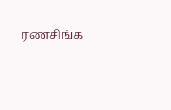ரணசிங்க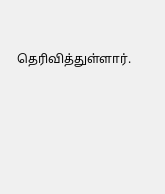தெரிவித்துள்ளார்.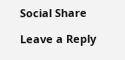Social Share

Leave a Reply